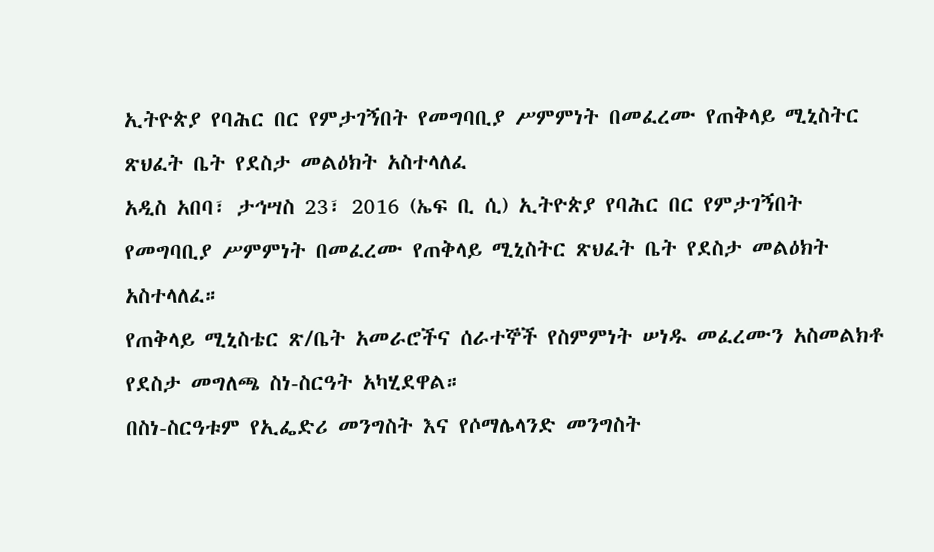ኢትዮጵያ የባሕር በር የምታገኝበት የመግባቢያ ሥምምነት በመፈረሙ የጠቅላይ ሚኒስትር ጽህፈት ቤት የደስታ መልዕክት አስተላለፈ
አዲስ አበባ፣ ታኅሣስ 23፣ 2016 (ኤፍ ቢ ሲ) ኢትዮጵያ የባሕር በር የምታገኝበት የመግባቢያ ሥምምነት በመፈረሙ የጠቅላይ ሚኒስትር ጽህፈት ቤት የደስታ መልዕክት አስተላለፈ።
የጠቅላይ ሚኒስቴር ጽ/ቤት አመራሮችና ሰራተኞች የስምምነት ሠነዱ መፈረሙን አስመልክቶ የደስታ መግለጫ ስነ-ስርዓት አካሂደዋል።
በስነ-ስርዓቱም የኢፌድሪ መንግስት እና የሶማሌላንድ መንግስት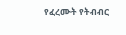የፈረሙት የትብብር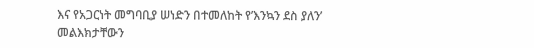እና የአጋርነት መግባቢያ ሠነድን በተመለከት የ’እንኳን ደስ ያለን’ መልእክታቸውን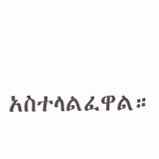አስተላልፈዋል።